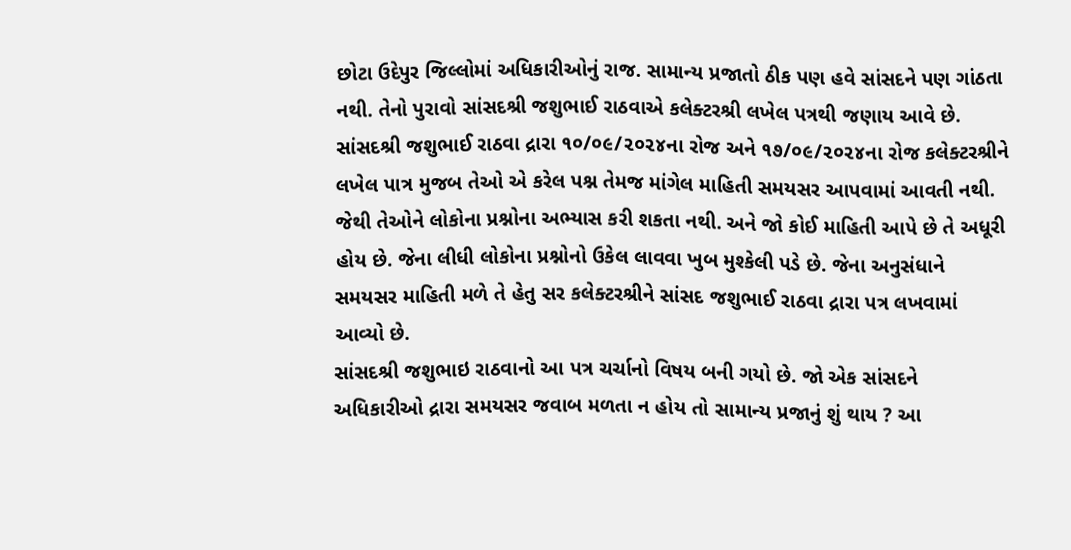છોટા ઉદેપુર જિલ્લોમાં અધિકારીઓનું રાજ. સામાન્ય પ્રજાતો ઠીક પણ હવે સાંસદને પણ ગાંઠતા નથી. તેનો પુરાવો સાંસદશ્રી જશુભાઈ રાઠવાએ કલેક્ટરશ્રી લખેલ પત્રથી જણાય આવે છે.
સાંસદશ્રી જશુભાઈ રાઠવા દ્રારા ૧૦/૦૯/૨૦૨૪ના રોજ અને ૧૭/૦૯/૨૦૨૪ના રોજ કલેક્ટરશ્રીને લખેલ પાત્ર મુજબ તેઓ એ કરેલ પશ્ન તેમજ માંગેલ માહિતી સમયસર આપવામાં આવતી નથી. જેથી તેઓને લોકોના પ્રશ્નોના અભ્યાસ કરી શકતા નથી. અને જો કોઈ માહિતી આપે છે તે અધૂરી હોય છે. જેના લીધી લોકોના પ્રશ્નોનો ઉકેલ લાવવા ખુબ મુશ્કેલી પડે છે. જેના અનુસંધાને સમયસર માહિતી મળે તે હેતુ સર કલેક્ટરશ્રીને સાંસદ જશુભાઈ રાઠવા દ્રારા પત્ર લખવામાં આવ્યો છે.
સાંસદશ્રી જશુભાઇ રાઠવાનો આ પત્ર ચર્ચાનો વિષય બની ગયો છે. જો એક સાંસદને અધિકારીઓ દ્રારા સમયસર જવાબ મળતા ન હોય તો સામાન્ય પ્રજાનું શું થાય ? આ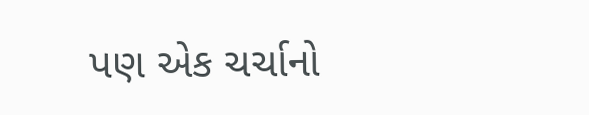પણ એક ચર્ચાનો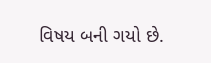વિષય બની ગયો છે.